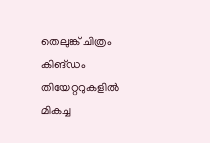തെലുങ്ക് ചിത്രം കിങ്ഡം തിയേറ്ററുകളില്‍ മികച്ച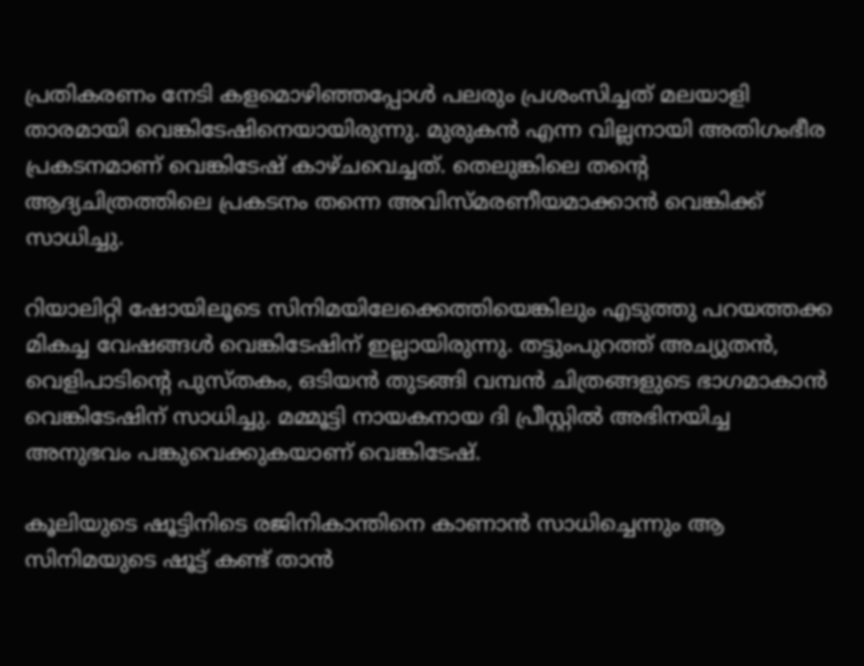പ്രതികരണം നേടി കളമൊഴിഞ്ഞപ്പോള്‍ പലരും പ്രശംസിച്ചത് മലയാളി താരമായി വെങ്കിടേഷിനെയായിരുന്നു. മുരുകന്‍ എന്ന വില്ലനായി അതിഗംഭീര പ്രകടനമാണ് വെങ്കിടേഷ് കാഴ്ചവെച്ചത്. തെലുങ്കിലെ തന്റെ ആദ്യചിത്രത്തിലെ പ്രകടനം തന്നെ അവിസ്മരണീയമാക്കാന്‍ വെങ്കിക്ക് സാധിച്ചു.

റിയാലിറ്റി ഷോയിലൂടെ സിനിമയിലേക്കെത്തിയെങ്കിലും എടുത്തു പറയത്തക്ക മികച്ച വേഷങ്ങള്‍ വെങ്കിടേഷിന് ഇല്ലായിരുന്നു. തട്ടുംപുറത്ത് അച്യുതന്‍, വെളിപാടിന്റെ പുസ്തകം, ഒടിയന്‍ തുടങ്ങി വമ്പന്‍ ചിത്രങ്ങളുടെ ഭാഗമാകാന്‍ വെങ്കിടേഷിന് സാധിച്ചു. മമ്മൂട്ടി നായകനായ ദി പ്രീസ്റ്റില്‍ അഭിനയിച്ച അനുഭവം പങ്കുവെക്കുകയാണ് വെങ്കിടേഷ്.

കൂലിയുടെ ഷൂട്ടിനിടെ രജിനികാന്തിനെ കാണാന്‍ സാധിച്ചെന്നും ആ സിനിമയുടെ ഷൂട്ട് കണ്ട് താന്‍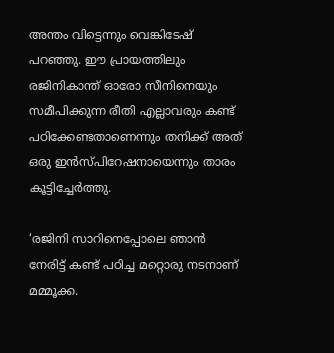അന്തം വിട്ടെന്നും വെങ്കിടേഷ് പറഞ്ഞു. ഈ പ്രായത്തിലും രജിനികാന്ത് ഓരോ സീനിനെയും സമീപിക്കുന്ന രീതി എല്ലാവരും കണ്ട് പഠിക്കേണ്ടതാണെന്നും തനിക്ക് അത് ഒരു ഇന്‍സ്പിറേഷനായെന്നും താരം കൂട്ടിച്ചേര്‍ത്തു.

‘രജിനി സാറിനെപ്പോലെ ഞാന്‍ നേരിട്ട് കണ്ട് പഠിച്ച മറ്റൊരു നടനാണ് മമ്മൂക്ക.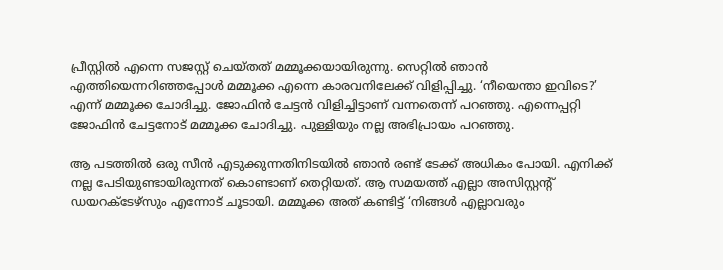പ്രീസ്റ്റില്‍ എന്നെ സജസ്റ്റ് ചെയ്തത് മമ്മൂക്കയായിരുന്നു. സെറ്റില്‍ ഞാന്‍ എത്തിയെന്നറിഞ്ഞപ്പോള്‍ മമ്മൂക്ക എന്നെ കാരവനിലേക്ക് വിളിപ്പിച്ചു. ‘നീയെന്താ ഇവിടെ?’ എന്ന് മമ്മൂക്ക ചോദിച്ചു. ജോഫിന്‍ ചേട്ടന്‍ വിളിച്ചിട്ടാണ് വന്നതെന്ന് പറഞ്ഞു. എന്നെപ്പറ്റി ജോഫിന്‍ ചേട്ടനോട് മമ്മൂക്ക ചോദിച്ചു. പുള്ളിയും നല്ല അഭിപ്രായം പറഞ്ഞു.

ആ പടത്തില്‍ ഒരു സീന്‍ എടുക്കുന്നതിനിടയില്‍ ഞാന്‍ രണ്ട് ടേക്ക് അധികം പോയി. എനിക്ക് നല്ല പേടിയുണ്ടായിരുന്നത് കൊണ്ടാണ് തെറ്റിയത്. ആ സമയത്ത് എല്ലാ അസിസ്റ്റന്റ് ഡയറക്ടേഴ്‌സും എന്നോട് ചൂടായി. മമ്മൂക്ക അത് കണ്ടിട്ട് ‘നിങ്ങള്‍ എല്ലാവരും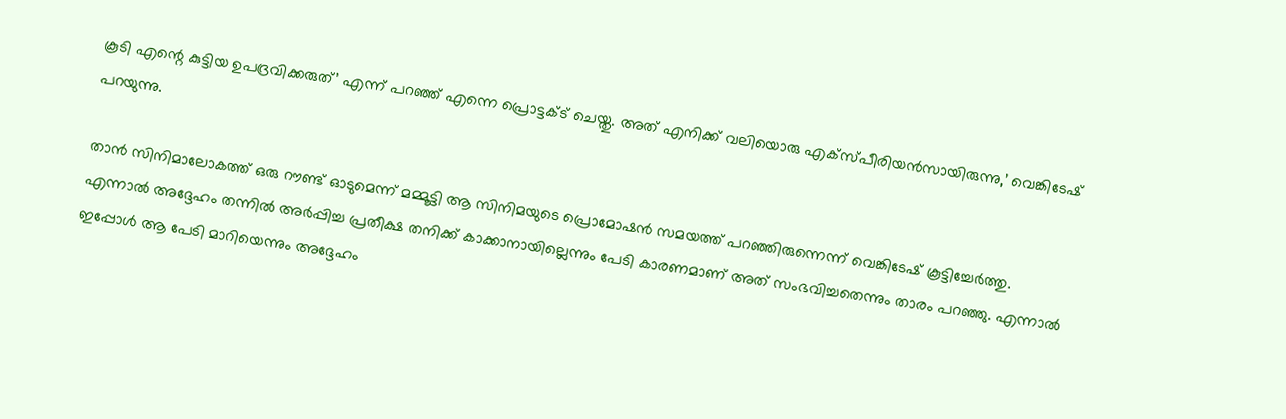കൂടി എന്റെ കുട്ടിയ ഉപദ്രവിക്കരുത്’ എന്ന് പറഞ്ഞ് എന്നെ പ്രൊട്ടക്ട് ചെയ്തു. അത് എനിക്ക് വലിയൊരു എക്‌സ്പീരിയന്‍സായിരുന്നു,’ വെങ്കിടേഷ് പറയുന്നു.

താന്‍ സിനിമാലോകത്ത് ഒരു റൗണ്ട് ഓടുമെന്ന് മമ്മൂട്ടി ആ സിനിമയുടെ പ്രൊമോഷന്‍ സമയത്ത് പറഞ്ഞിരുന്നെന്ന് വെങ്കിടേഷ് കൂട്ടിച്ചേര്‍ത്തു. എന്നാല്‍ അദ്ദേഹം തന്നില്‍ അര്‍പ്പിച്ച പ്രതീക്ഷ തനിക്ക് കാക്കാനായില്ലെന്നും പേടി കാരണമാണ് അത് സംഭവിച്ചതെന്നും താരം പറഞ്ഞു. എന്നാല്‍ ഇപ്പോള്‍ ആ പേടി മാറിയെന്നും അദ്ദേഹം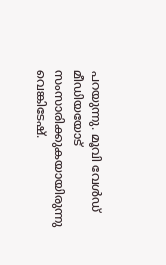പറയുന്നു. മൂവി വേള്‍ഡ് മീഡിയയോട് സംസാരിക്കുകയായിരുന്നു വെങ്കിടേഷ്.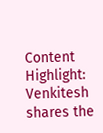Content Highlight: Venkitesh shares the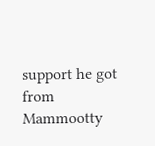support he got from Mammootty